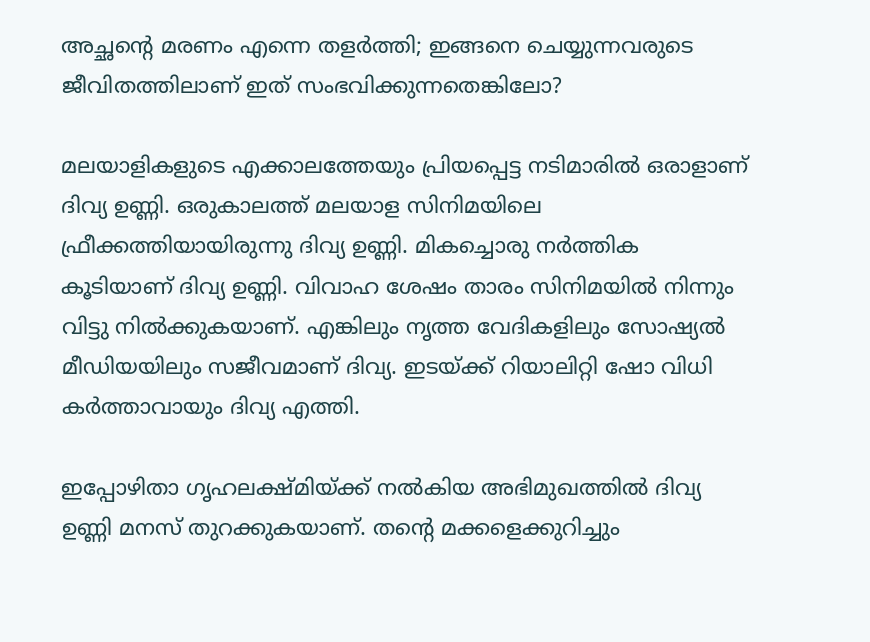അച്ഛന്റെ മരണം എന്നെ തളര്‍ത്തി; ഇങ്ങനെ ചെയ്യുന്നവരുടെ ജീവിതത്തിലാണ് ഇത് സംഭവിക്കുന്നതെങ്കിലോ?

മലയാളികളുടെ എക്കാലത്തേയും പ്രിയപ്പെട്ട നടിമാരില്‍ ഒരാളാണ് ദിവ്യ ഉണ്ണി. ഒരുകാലത്ത് മലയാള സിനിമയിലെ ഫ്രീക്കത്തിയായിരുന്നു ദിവ്യ ഉണ്ണി. മികച്ചൊരു നര്‍ത്തിക കൂടിയാണ് ദിവ്യ ഉണ്ണി. വിവാഹ ശേഷം താരം സിനിമയില്‍ നിന്നും വിട്ടു നില്‍ക്കുകയാണ്. എങ്കിലും നൃത്ത വേദികളിലും സോഷ്യല്‍ മീഡിയയിലും സജീവമാണ് ദിവ്യ. ഇടയ്ക്ക് റിയാലിറ്റി ഷോ വിധി കര്‍ത്താവായും ദിവ്യ എത്തി.

ഇപ്പോഴിതാ ഗൃഹലക്ഷ്മിയ്ക്ക് നല്‍കിയ അഭിമുഖത്തില്‍ ദിവ്യ ഉണ്ണി മനസ് തുറക്കുകയാണ്. തന്റെ മക്കളെക്കുറിച്ചും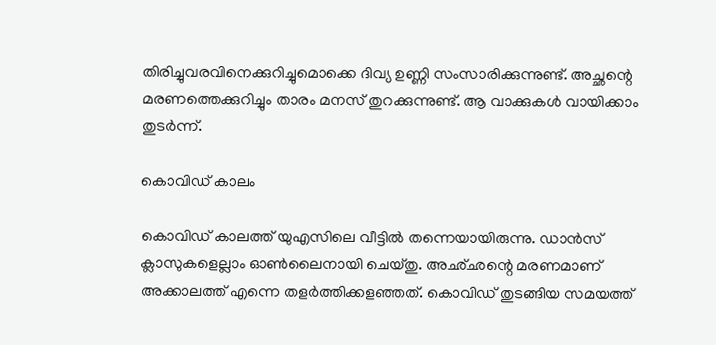തിരിച്ചുവരവിനെക്കുറിച്ചുമൊക്കെ ദിവ്യ ഉണ്ണി സംസാരിക്കുന്നുണ്ട്. അച്ഛന്റെ മരണത്തെക്കുറിച്ചും താരം മനസ് തുറക്കുന്നുണ്ട്. ആ വാക്കുകള്‍ വായിക്കാം തുടര്‍ന്ന്.

കൊവിഡ് കാലം

കൊവിഡ് കാലത്ത് യുഎസിലെ വീട്ടില്‍ തന്നെയായിരുന്നു. ഡാന്‍സ് ക്ലാസുകളെല്ലാം ഓണ്‍ലൈനായി ചെയ്തു. അഛ്ഛന്റെ മരണമാണ് അക്കാലത്ത് എന്നെ തളര്‍ത്തിക്കളഞ്ഞത്. കൊവിഡ് തുടങ്ങിയ സമയത്ത്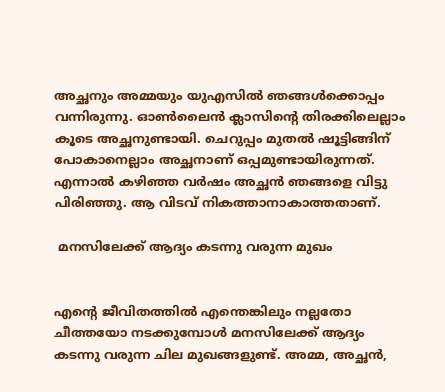അച്ഛനും അമ്മയും യുഎസില്‍ ഞങ്ങള്‍ക്കൊപ്പം വന്നിരുന്നു. ഓണ്‍ലൈന്‍ ക്ലാസിന്റെ തിരക്കിലെല്ലാം കൂടെ അച്ഛനുണ്ടായി. ചെറുപ്പം മുതല്‍ ഷൂട്ടിങ്ങിന് പോകാനെല്ലാം അച്ഛനാണ് ഒപ്പമുണ്ടായിരുന്നത്. എന്നാല്‍ കഴിഞ്ഞ വര്‍ഷം അച്ഛന്‍ ഞങ്ങളെ വിട്ടു പിരിഞ്ഞു. ആ വിടവ് നികത്താനാകാത്തതാണ്.

 മനസിലേക്ക് ആദ്യം കടന്നു വരുന്ന മുഖം


എന്റെ ജീവിതത്തില്‍ എന്തെങ്കിലും നല്ലതോ ചീത്തയോ നടക്കുമ്പോള്‍ മനസിലേക്ക് ആദ്യം കടന്നു വരുന്ന ചില മുഖങ്ങളുണ്ട്. അമ്മ, അച്ഛന്‍,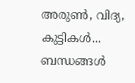അരുണ്‍, വിദ്യ, കുട്ടികള്‍... ബന്ധങ്ങള്‍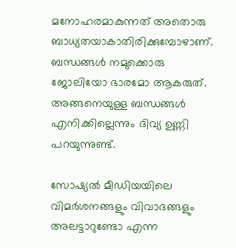മനോഹരമാകുന്നത് അതൊരു ബാധ്യതയാകാതിരിക്കുമ്പോഴാണ്. ബന്ധങ്ങള്‍ നമുക്കൊരു ജോലിയോ ഭാരമോ ആകരുത്. അങ്ങനെയുള്ള ബന്ധങ്ങള്‍ എനിക്കില്ലെന്നും ദിവ്യ ഉണ്ണി പറയുന്നുണ്ട്.

സോഷ്യല്‍ മീഡിയയിലെ വിമര്‍ശനങ്ങളും വിവാദങ്ങളും അലട്ടാറുണ്ടോ എന്ന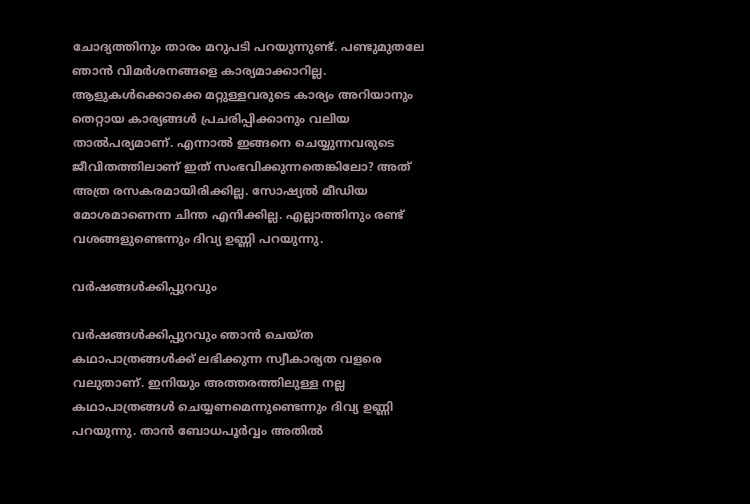ചോദ്യത്തിനും താരം മറുപടി പറയുന്നുണ്ട്. പണ്ടുമുതലേ ഞാന്‍ വിമര്‍ശനങ്ങളെ കാര്യമാക്കാറില്ല. ആളുകള്‍ക്കൊക്കെ മറ്റുള്ളവരുടെ കാര്യം അറിയാനും തെറ്റായ കാര്യങ്ങള്‍ പ്രചരിപ്പിക്കാനും വലിയ താല്‍പര്യമാണ്. എന്നാല്‍ ഇങ്ങനെ ചെയ്യുന്നവരുടെ ജീവിതത്തിലാണ് ഇത് സംഭവിക്കുന്നതെങ്കിലോ? അത് അത്ര രസകരമായിരിക്കില്ല. സോഷ്യല്‍ മീഡിയ മോശമാണെന്ന ചിന്ത എനിക്കില്ല. എല്ലാത്തിനും രണ്ട് വശങ്ങളുണ്ടെന്നും ദിവ്യ ഉണ്ണി പറയുന്നു.

വര്‍ഷങ്ങള്‍ക്കിപ്പുറവും

വര്‍ഷങ്ങള്‍ക്കിപ്പുറവും ഞാന്‍ ചെയ്ത കഥാപാത്രങ്ങള്‍ക്ക് ലഭിക്കുന്ന സ്വീകാര്യത വളരെ വലുതാണ്. ഇനിയും അത്തരത്തിലുള്ള നല്ല കഥാപാത്രങ്ങള്‍ ചെയ്യണമെന്നുണ്ടെന്നും ദിവ്യ ഉണ്ണി പറയുന്നു. താന്‍ ബോധപൂര്‍വ്വം അതില്‍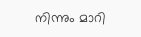നിന്നും മാറി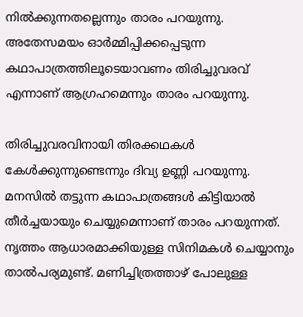നില്‍ക്കുന്നതല്ലെന്നും താരം പറയുന്നു. അതേസമയം ഓര്‍മ്മിപ്പിക്കപ്പെടുന്ന കഥാപാത്രത്തിലൂടെയാവണം തിരിച്ചുവരവ് എന്നാണ് ആഗ്രഹമെന്നും താരം പറയുന്നു.

തിരിച്ചുവരവിനായി തിരക്കഥകള്‍ കേള്‍ക്കുന്നുണ്ടെന്നും ദിവ്യ ഉണ്ണി പറയുന്നു. മനസില്‍ തട്ടുന്ന കഥാപാത്രങ്ങള്‍ കിട്ടിയാല്‍ തീര്‍ച്ചയായും ചെയ്യുമെന്നാണ് താരം പറയുന്നത്. നൃത്തം ആധാരമാക്കിയുള്ള സിനിമകള്‍ ചെയ്യാനും താല്‍പര്യമുണ്ട്. മണിച്ചിത്രത്താഴ് പോലുള്ള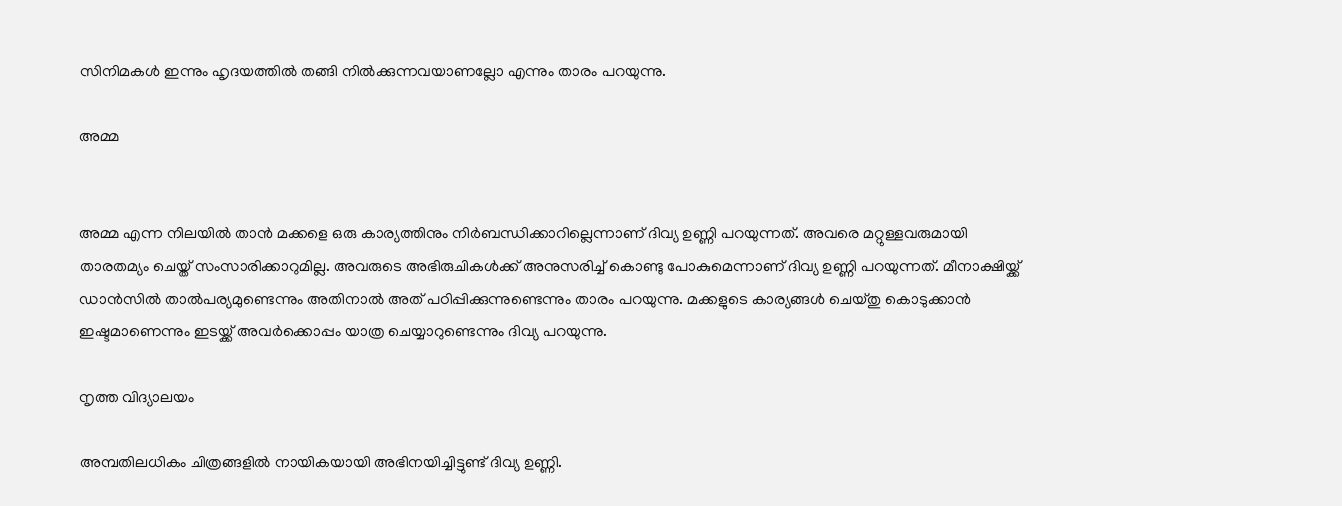സിനിമകള്‍ ഇന്നും ഹൃദയത്തില്‍ തങ്ങി നില്‍ക്കുന്നവയാണല്ലോ എന്നും താരം പറയുന്നു.

അമ്മ


അമ്മ എന്ന നിലയില്‍ താന്‍ മക്കളെ ഒരു കാര്യത്തിനും നിര്‍ബന്ധിക്കാറില്ലെന്നാണ് ദിവ്യ ഉണ്ണി പറയുന്നത്. അവരെ മറ്റുള്ളവരുമായി താരതമ്യം ചെയ്ത് സംസാരിക്കാറുമില്ല. അവരുടെ അഭിരുചികള്‍ക്ക് അനുസരിച്ച് കൊണ്ടു പോകുമെന്നാണ് ദിവ്യ ഉണ്ണി പറയുന്നത്. മീനാക്ഷിയ്ക്ക് ഡാന്‍സില്‍ താല്‍പര്യമുണ്ടെന്നും അതിനാല്‍ അത് പഠിപ്പിക്കുന്നുണ്ടെന്നും താരം പറയുന്നു. മക്കളുടെ കാര്യങ്ങള്‍ ചെയ്തു കൊടുക്കാന്‍ ഇഷ്ടമാണെന്നും ഇടയ്ക്ക് അവര്‍ക്കൊപ്പം യാത്ര ചെയ്യാറുണ്ടെന്നും ദിവ്യ പറയുന്നു.

നൃത്ത വിദ്യാലയം

അമ്പതിലധികം ചിത്രങ്ങളില്‍ നായികയായി അഭിനയിച്ചിട്ടുണ്ട് ദിവ്യ ഉണ്ണി.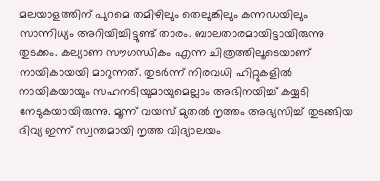മലയാളത്തിന് പുറമെ തമിഴിലും തെലുങ്കിലും കന്നഡയിലും സാന്നിധ്യം അറിയിച്ചിട്ടുണ്ട് താരം. ബാലതാരമായിട്ടായിരുന്നു തുടക്കം. കല്യാണ സൗഗന്ധികം എന്ന ചിത്രത്തിലൂടെയാണ് നായികായയി മാറുന്നത്. തുടര്‍ന്ന് നിരവധി ഹിറ്റുകളില്‍ നായികയായും സഹനടിയുമായുമെല്ലാം അഭിനയിച്ച് കയ്യടി നേടുകയായിരുന്നു. മൂന്ന് വയസ് മുതല്‍ നൃത്തം അഭ്യസിച്ച് തുടങ്ങിയ ദിവ്യ ഇന്ന് സ്വന്തമായി നൃത്ത വിദ്യാലയം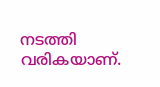നടത്തി വരികയാണ്.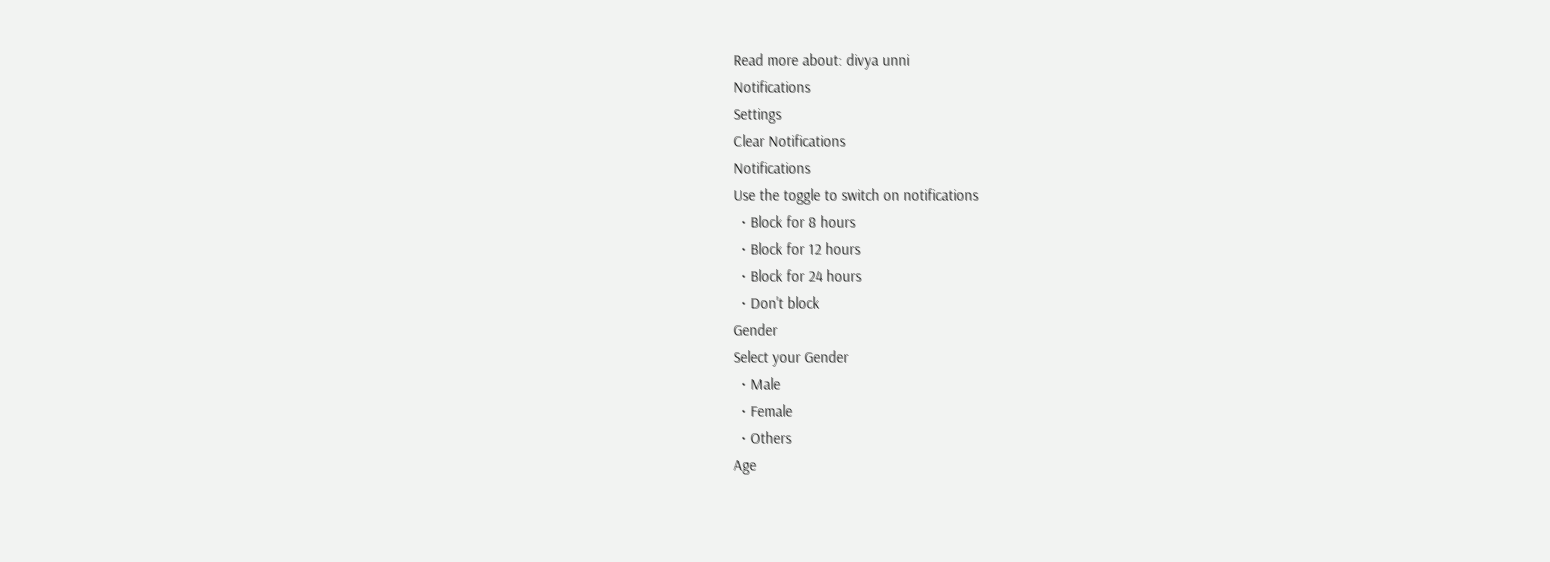Read more about: divya unni
Notifications
Settings
Clear Notifications
Notifications
Use the toggle to switch on notifications
  • Block for 8 hours
  • Block for 12 hours
  • Block for 24 hours
  • Don't block
Gender
Select your Gender
  • Male
  • Female
  • Others
Age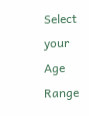Select your Age Range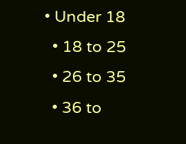• Under 18
  • 18 to 25
  • 26 to 35
  • 36 to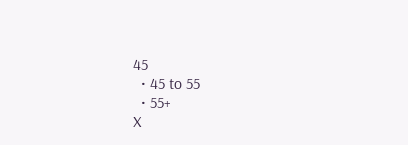45
  • 45 to 55
  • 55+
X